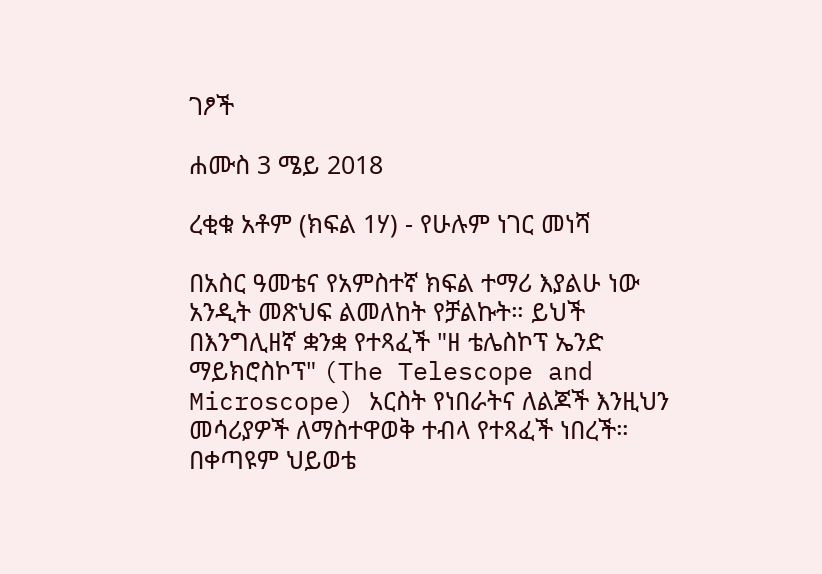ገፆች

ሐሙስ 3 ሜይ 2018

ረቂቁ አቶም (ክፍል 1ሃ) - የሁሉም ነገር መነሻ

በአስር ዓመቴና የአምስተኛ ክፍል ተማሪ እያልሁ ነው አንዲት መጽህፍ ልመለከት የቻልኩት። ይህች በእንግሊዘኛ ቋንቋ የተጻፈች "ዘ ቴሌስኮፕ ኤንድ ማይክሮስኮፕ" (The Telescope and Microscope) አርስት የነበራትና ለልጆች እንዚህን መሳሪያዎች ለማስተዋወቅ ተብላ የተጻፈች ነበረች። በቀጣዩም ህይወቴ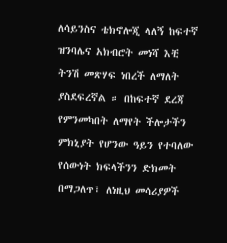ለሳይንስና ቴክኖሎጂ ላለኝ ከፍተኛ ዝንባሌና አክብሮት መነሻ እቺ ትንሽ መጽሃፍ ነበረች ለማለት ያስደፍረኛል ። በከፍተኛ ደረጃ የምንመካበት ለማየት ችሎታችን ምክኒያት የሆንው ዓይን የተባለው የሰውነት ክፍላችንን ድክመት በማጋለጥ፣ ለነዚህ መሳሪያዎች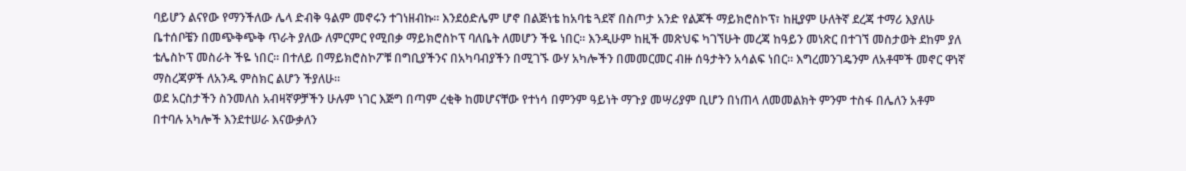ባይሆን ልናየው የማንችለው ሌላ ድብቅ ዓልም መኖሩን ተገነዘብኩ። እንደዕድሌም ሆኖ በልጅነቴ ከአባቴ ጓደኛ በስጦታ አንድ የልጆች ማይክሮስኮፕ፣ ከዚያም ሁለትኛ ደረጃ ተማሪ እያለሁ ቤተሰቦቼን በመጭቅጭቅ ጥራት ያለው ለምርምር የሚበቃ ማይክሮስኮፕ ባለቤት ለመሆን ችዬ ነበር። እንዲሁም ከዚች መጽህፍ ካገኘሁት መረጃ ከዓይን መነጽር በተገኘ መስታወት ደከም ያለ ቴሌስኮፕ መስራት ችዬ ነበር። በተለይ በማይክሮስኮፖቹ በግቢያችንና በአካባብያችን በሚገኙ ውሃ አካሎችን በመመርመር ብዙ ሰዓታትን አሳልፍ ነበር። እግረመንገዴንም ለአቶሞች መኖር ዋነኛ ማስረጃዎች ለአንዱ ምስክር ልሆን ችያለሁ።
ወደ አርስታችን ስንመለስ አብዛኛዎቻችን ሁሉም ነገር እጅግ በጣም ረቂቅ ከመሆናቸው የተነሳ በምንም ዓይነት ማጉያ መሣሪያም ቢሆን በነጠላ ለመመልክት ምንም ተስፋ በሌለን አቶም በተባሉ አካሎች እንደተሠራ እናውቃለን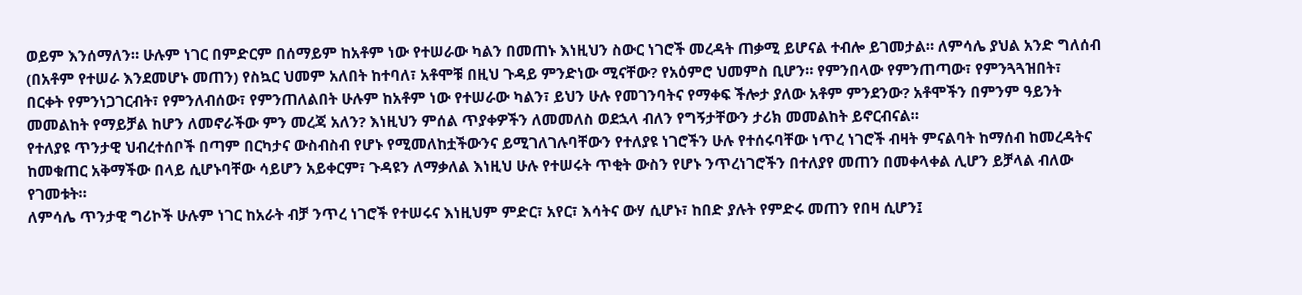ወይም እንሰማለን። ሁሉም ነገር በምድርም በሰማይም ከአቶም ነው የተሠራው ካልን በመጠኑ እነዚህን ስውር ነገሮች መረዳት ጠቃሚ ይሆናል ተብሎ ይገመታል። ለምሳሌ ያህል አንድ ግለሰብ (በአቶም የተሠራ እንደመሆኑ መጠን) የስኳር ህመም አለበት ከተባለ፣ አቶሞቹ በዚህ ጉዳይ ምንድነው ሚናቸው? የአዕምሮ ህመምስ ቢሆን። የምንበላው የምንጠጣው፣ የምንጓጓዝበት፣ በርቀት የምንነጋገርብት፣ የምንለብሰው፣ የምንጠለልበት ሁሉም ከአቶም ነው የተሠራው ካልን፣ ይህን ሁሉ የመገንባትና የማቀፍ ችሎታ ያለው አቶም ምንደንው? አቶሞችን በምንም ዓይንት መመልከት የማይቻል ከሆን ለመኖራችው ምን መረጃ አለን? እነዚህን ምሰል ጥያቀዎችን ለመመለስ ወደኋላ ብለን የግኝታቸውን ታሪክ መመልከት ይኖርብናል።
የተለያዩ ጥንታዊ ህብረተሰቦች በጣም በርካታና ውስብስብ የሆኑ የሚመለከቷችውንና ይሚገለገሉባቸውን የተለያዩ ነገሮችን ሁሉ የተሰሩባቸው ነጥረ ነገሮች ብዛት ምናልባት ከማሰብ ከመረዳትና ከመቁጠር አቅማችው በላይ ሲሆኑባቸው ሳይሆን አይቀርም፣ ጉዳዩን ለማቃለል እነዚህ ሁሉ የተሠሩት ጥቂት ውስን የሆኑ ንጥረነገሮችን በተለያየ መጠን በመቀላቀል ሊሆን ይቻላል ብለው የገመቱት።
ለምሳሌ ጥንታዊ ግሪኮች ሁሉም ነገር ከአራት ብቻ ንጥረ ነገሮች የተሠሩና እነዚህም ምድር፣ አየር፣ እሳትና ውሃ ሲሆኑ፣ ከበድ ያሉት የምድሩ መጠን የበዛ ሲሆን፤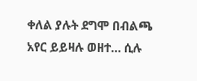ቀለል ያሉት ደግሞ በብልጫ አየር ይይዛሉ ወዘተ… ሲሉ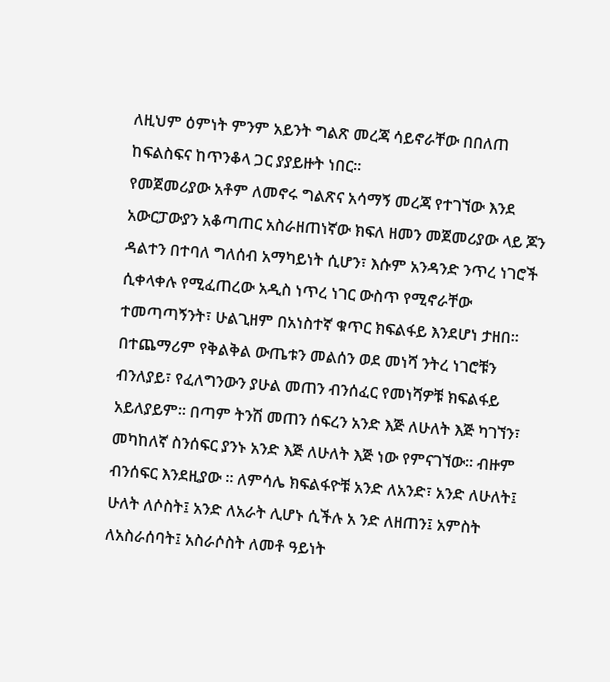ለዚህም ዕምነት ምንም አይንት ግልጽ መረጃ ሳይኖራቸው በበለጠ ከፍልስፍና ከጥንቆላ ጋር ያያይዙት ነበር።
የመጀመሪያው አቶም ለመኖሩ ግልጽና አሳማኝ መረጃ የተገኘው እንደ አውርፓውያን አቆጣጠር አስራዘጠነኛው ክፍለ ዘመን መጀመሪያው ላይ ጆን ዳልተን በተባለ ግለሰብ አማካይነት ሲሆን፣ እሱም አንዳንድ ንጥረ ነገሮች ሲቀላቀሉ የሚፈጠረው አዲስ ነጥረ ነገር ውስጥ የሚኖራቸው ተመጣጣኝንት፣ ሁልጊዘም በአነስተኛ ቁጥር ክፍልፋይ እንደሆነ ታዘበ።
በተጨማሪም የቅልቅል ውጤቱን መልሰን ወደ መነሻ ንትረ ነገሮቹን ብንለያይ፣ የፈለግንውን ያሁል መጠን ብንሰፈር የመነሻዎቹ ክፍልፋይ አይለያይም። በጣም ትንሽ መጠን ሰፍረን አንድ እጅ ለሁለት እጅ ካገኘን፣ መካከለኛ ስንሰፍር ያንኑ አንድ እጅ ለሁለት እጅ ነው የምናገኘው። ብዙም ብንሰፍር እንደዚያው ። ለምሳሌ ክፍልፋዮቹ አንድ ለአንድ፣ አንድ ለሁለት፤ ሁለት ለሶስት፤ አንድ ለአራት ሊሆኑ ሲችሉ አ ንድ ለዘጠን፤ አምስት ለአስራሰባት፤ አስራሶስት ለመቶ ዓይነት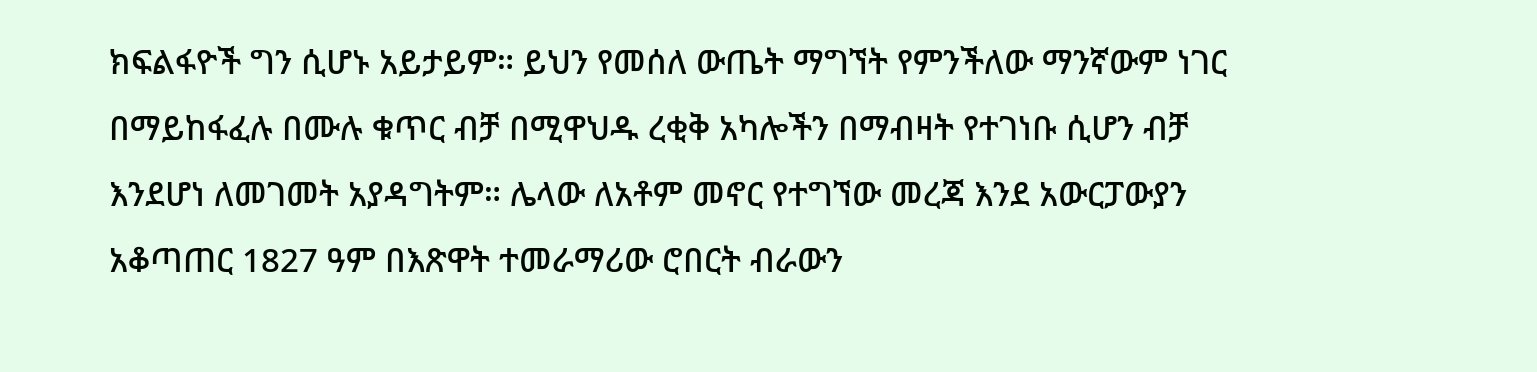ክፍልፋዮች ግን ሲሆኑ አይታይም። ይህን የመሰለ ውጤት ማግኘት የምንችለው ማንኛውም ነገር በማይከፋፈሉ በሙሉ ቁጥር ብቻ በሚዋህዱ ረቂቅ አካሎችን በማብዛት የተገነቡ ሲሆን ብቻ እንደሆነ ለመገመት አያዳግትም። ሌላው ለአቶም መኖር የተግኘው መረጃ እንደ አውርፓውያን አቆጣጠር 1827 ዓም በእጽዋት ተመራማሪው ሮበርት ብራውን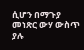ሲሆን በማጉያ መነጽር ውሃ ውስጥ ያሉ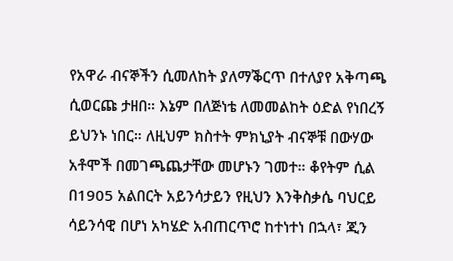የአዋራ ብናኞችን ሲመለከት ያለማቕርጥ በተለያየ አቅጣጫ ሲወርጩ ታዘበ። እኔም በለጅነቴ ለመመልከት ዕድል የነበረኝ ይህንኑ ነበር። ለዚህም ክስተት ምክኒያት ብናኞቹ በውሃው አቶሞች በመገጫጨታቸው መሆኑን ገመተ። ቆየትም ሲል በ1905 አልበርት አይንሳታይን የዚህን እንቅስቃሴ ባህርይ ሳይንሳዊ በሆነ አካሄድ አብጠርጥሮ ከተነተነ በኋላ፣ ጂን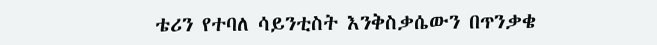ቴሪን የተባለ ሳይንቲስት እንቅስቃሴውን በጥንቃቄ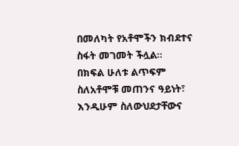በመለካት የአቶሞችን ክብደተና ስፋት መገመት ችሏል።
በክፍል ሁለቱ ልጥፍም ስለአቶሞቹ መጠንና ዓይነት፣ እንዲሁም ስለውህደታቸውና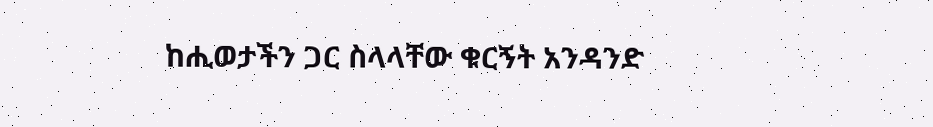ከሒወታችን ጋር ስላላቸው ቁርኝት አንዳንድ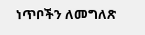ነጥቦችን ለመግለጽ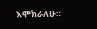እሞክራለሁ።